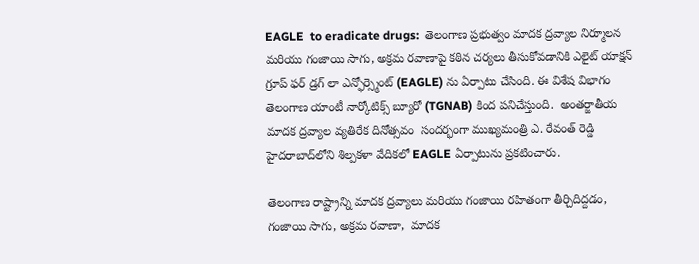EAGLE  to eradicate drugs:  తెలంగాణ ప్రభుత్వం మాదక ద్రవ్యాల నిర్మూలన మరియు గంజాయి సాగు, అక్రమ రవాణాపై కఠిన చర్యలు తీసుకోవడానికి ఎలైట్ యాక్షన్ గ్రూప్ ఫర్ డ్రగ్ లా ఎన్ఫోర్స్మెంట్ (EAGLE) ను ఏర్పాటు చేసింది. ఈ విశేష విభాగం తెలంగాణ యాంటీ నార్కోటిక్స్ బ్యూరో (TGNAB) కింద పనిచేస్తుంది.  అంతర్జాతీయ మాదక ద్రవ్యాల వ్యతిరేక దినోత్సవం  సందర్భంగా ముఖ్యమంత్రి ఎ. రేవంత్ రెడ్డి హైదరాబాద్‌లోని శిల్పకళా వేదికలో EAGLE ఏర్పాటును ప్రకటించారు.

తెలంగాణ రాష్ట్రాన్ని మాదక ద్రవ్యాలు మరియు గంజాయి రహితంగా తీర్చిదిద్దడం, గంజాయి సాగు, అక్రమ రవాణా,  మాదక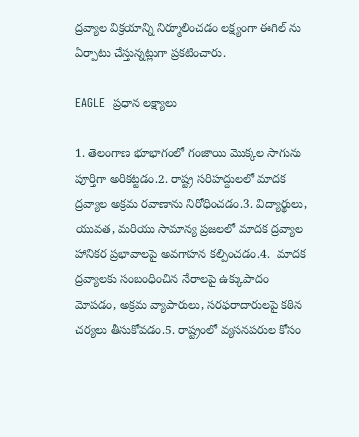ద్రవ్యాల విక్రయాన్ని నిర్మూలించడం లక్ష్యంగా ఈగిల్ ను ఏర్పాటు చేస్తున్నట్లుగా ప్రకటించారు.

EAGLE  ప్రధాన లక్ష్యాలు

1. తెలంగాణ భూభాగంలో గంజాయి మొక్కల సాగును పూర్తిగా అరికట్టడం.2. రాష్ట్ర సరిహద్దులలో మాదక ద్రవ్యాల అక్రమ రవాణాను నిరోధించడం.3. విద్యార్థులు, యువత, మరియు సామాన్య ప్రజలలో మాదక ద్రవ్యాల హానికర ప్రభావాలపై అవగాహన కల్పించడం.4.  మాదక ద్రవ్యాలకు సంబంధించిన నేరాలపై ఉక్కుపాదం మోపడం, అక్రమ వ్యాపారులు, సరఫరాదారులపై కఠిన చర్యలు తీసుకోవడం.5. రాష్ట్రంలో వ్యసనపరుల కోసం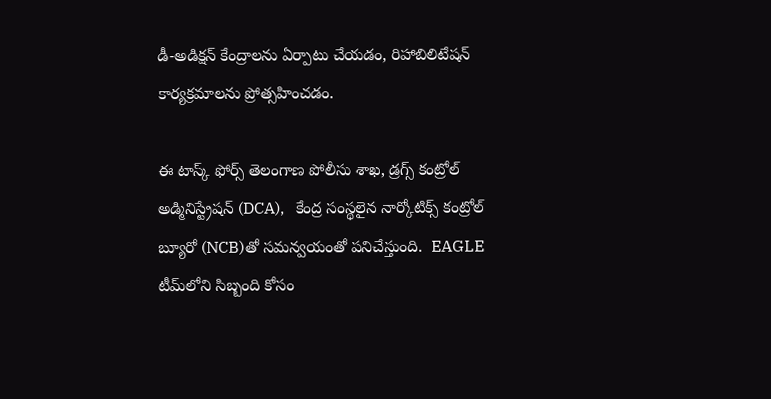డీ-అడిక్షన్ కేంద్రాలను ఏర్పాటు చేయడం, రిహాబిలిటేషన్ కార్యక్రమాలను ప్రోత్సహించడం.

ఈ టాస్క్ ఫోర్స్ తెలంగాణ పోలీసు శాఖ, డ్రగ్స్ కంట్రోల్ అడ్మినిస్ట్రేషన్ (DCA),   కేంద్ర సంస్థలైన నార్కోటిక్స్ కంట్రోల్ బ్యూరో (NCB)తో సమన్వయంతో పనిచేస్తుంది.  EAGLE టీమ్‌లోని సిబ్బంది కోసం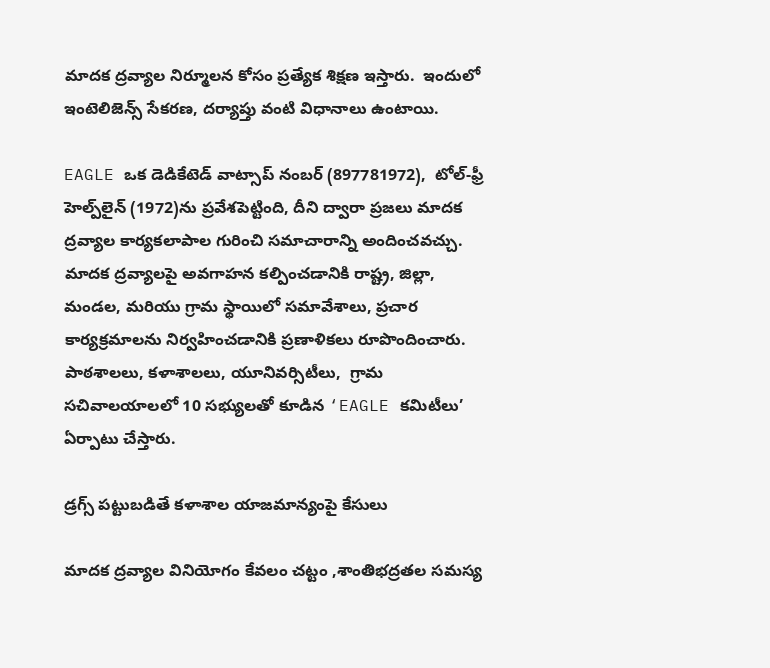మాదక ద్రవ్యాల నిర్మూలన కోసం ప్రత్యేక శిక్షణ ఇస్తారు.  ఇందులో ఇంటెలిజెన్స్ సేకరణ, దర్యాప్తు వంటి విధానాలు ఉంటాయి.

EAGLE ఒక డెడికేటెడ్ వాట్సాప్ నంబర్ (897781972),  టోల్-ఫ్రీ హెల్ప్‌లైన్ (1972)ను ప్రవేశపెట్టింది, దీని ద్వారా ప్రజలు మాదక ద్రవ్యాల కార్యకలాపాల గురించి సమాచారాన్ని అందించవచ్చు. మాదక ద్రవ్యాలపై అవగాహన కల్పించడానికి రాష్ట్ర, జిల్లా, మండల, మరియు గ్రామ స్థాయిలో సమావేశాలు, ప్రచార కార్యక్రమాలను నిర్వహించడానికి ప్రణాళికలు రూపొందించారు.  పాఠశాలలు, కళాశాలలు, యూనివర్సిటీలు,  గ్రామ సచివాలయాలలో 10 సభ్యులతో కూడిన ‘EAGLE కమిటీలు’ ఏర్పాటు చేస్తారు.

డ్రగ్స్ పట్టుబడితే కళాశాల యాజమాన్యంపై కేసులు

మాదక ద్రవ్యాల వినియోగం కేవలం చట్టం ,శాంతిభద్రతల సమస్య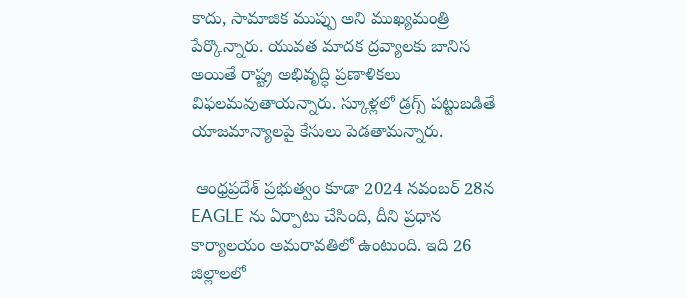కాదు, సామాజిక ముప్పు అని ముఖ్యమంత్రి పేర్కొన్నారు. యువత మాదక ద్రవ్యాలకు బానిస అయితే రాష్ట్ర అభివృద్ధి ప్రణాళికలు విఫలమవుతాయన్నారు. స్కూళ్లలో డ్రగ్స్ పట్టుబడితే యాజమాన్యాలపై కేసులు పెడతామన్నారు.

 ఆంధ్రప్రదేశ్ ప్రభుత్వం కూడా 2024 నవంబర్ 28న EAGLE ను ఏర్పాటు చేసింది, దీని ప్రధాన కార్యాలయం అమరావతిలో ఉంటుంది. ఇది 26 జిల్లాలలో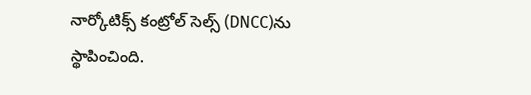నార్కోటిక్స్ కంట్రోల్ సెల్స్ (DNCC)ను స్థాపించింది.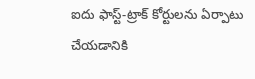ఐదు ఫాస్ట్-ట్రాక్ కోర్టులను ఏర్పాటు చేయడానికి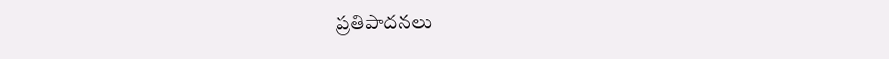ప్రతిపాదనలు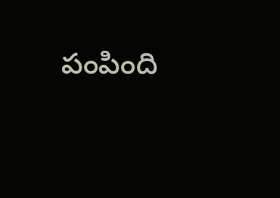పంపింది